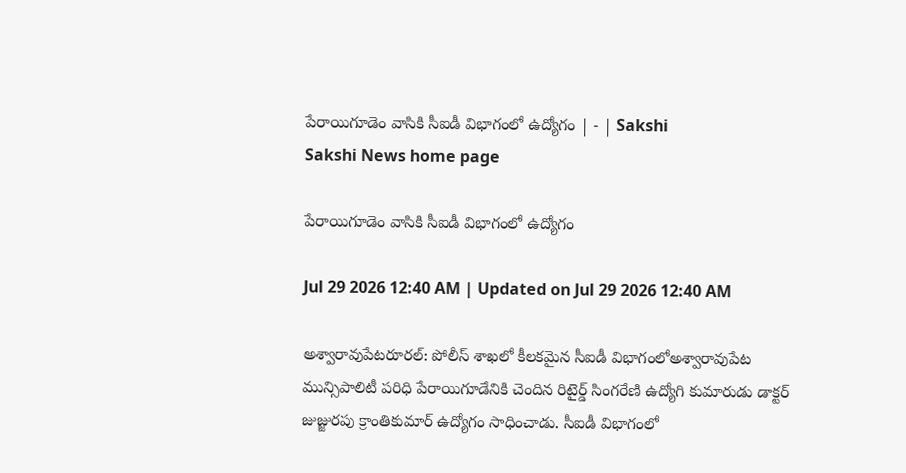పేరాయిగూడెం వాసికి సీఐడీ విభాగంలో ఉద్యోగం | - | Sakshi
Sakshi News home page

పేరాయిగూడెం వాసికి సీఐడీ విభాగంలో ఉద్యోగం

Jul 29 2026 12:40 AM | Updated on Jul 29 2026 12:40 AM

అశ్వారావుపేటరూరల్‌: పోలీస్‌ శాఖలో కీలకమైన సీఐడీ విభాగంలోఅశ్వారావుపేట మున్సిపాలిటీ పరిధి పేరాయిగూడేనికి చెందిన రిటైర్డ్‌ సింగరేణి ఉద్యోగి కుమారుడు డాక్టర్‌ జుజ్జురపు క్రాంతికుమార్‌ ఉద్యోగం సాధించాడు. సీఐడీ విభాగంలో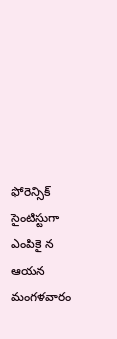ఫోరెన్సిక్‌ సైంటిస్టుగా ఎంపికై న ఆయన మంగళవారం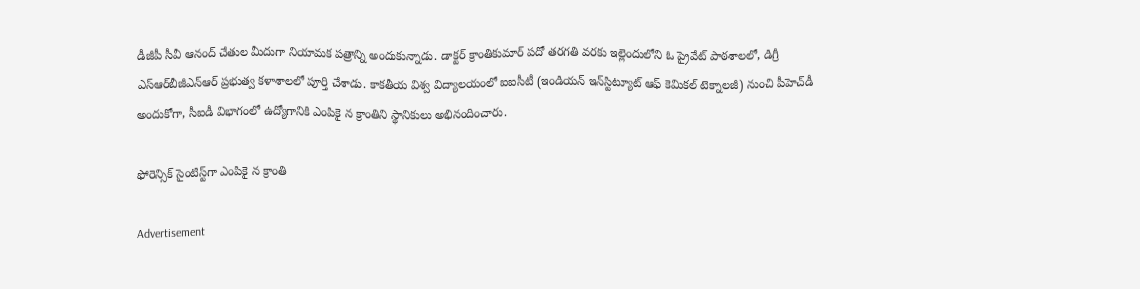డీజీపీ సీవీ ఆనంద్‌ చేతుల మీదుగా నియామక పత్రాన్ని అందుకున్నాడు. డాక్టర్‌ క్రాంతికుమార్‌ పదో తరగతి వరకు ఇల్లెందులోని ఓ ప్రైవేట్‌ పాఠశాలలో, డిగ్రీ ఎస్‌ఆర్‌బీజీఎన్‌ఆర్‌ ప్రభుత్వ కళాశాలలో పూర్తి చేశాడు. కాకతీయ విశ్వ విద్యాలయంలో ఐఐసీటీ (ఇండియన్‌ ఇన్‌స్టిట్యూట్‌ ఆఫ్‌ కెమికల్‌ టెక్నాలజీ) నుంచి పీహెచ్‌డీ అందుకోగా, సీఐడీ విభాగంలో ఉద్యోగానికి ఎంపికై న క్రాంతిని స్థానికులు అభినందించారు.

ఫోరెన్సిక్‌ సైంటిస్ట్‌గా ఎంపికై న క్రాంతి

Advertisement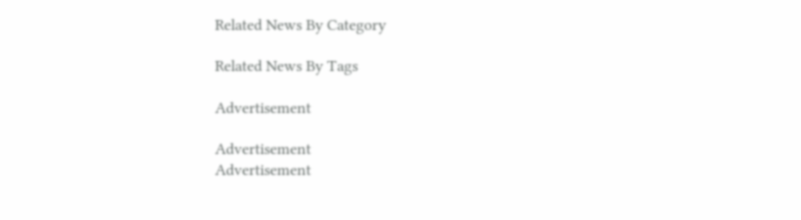Related News By Category

Related News By Tags

Advertisement

Advertisement
Advertisement